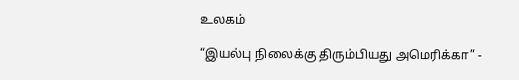உலகம்

“இயல்பு நிலைக்கு திரும்பியது அமெரிக்கா” -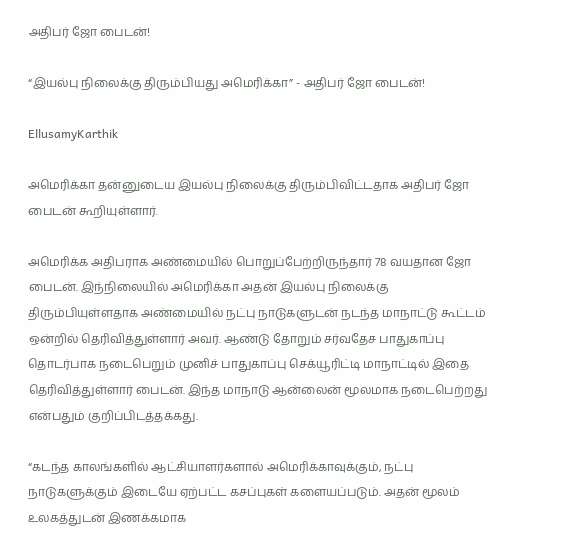அதிபர் ஜோ பைடன்!

“இயல்பு நிலைக்கு திரும்பியது அமெரிக்கா” - அதிபர் ஜோ பைடன்!

EllusamyKarthik

அமெரிக்கா தன்னுடைய இயல்பு நிலைக்கு திரும்பிவிட்டதாக அதிபர் ஜோ பைடன் கூறியுள்ளார்.

அமெரிக்க அதிபராக அண்மையில் பொறுப்பேற்றிருந்தார் 78 வயதான ஜோ பைடன். இந்நிலையில் அமெரிக்கா அதன் இயல்பு நிலைக்கு திரும்பியுள்ளதாக அண்மையில் நட்பு நாடுகளுடன் நடந்த மாநாட்டு கூட்டம் ஒன்றில் தெரிவித்துள்ளார் அவர். ஆண்டு தோறும் சர்வதேச பாதுகாப்பு தொடர்பாக நடைபெறும் முனிச் பாதுகாப்பு செக்யூரிட்டி மாநாட்டில் இதை தெரிவித்துள்ளார் பைடன். இந்த மாநாடு ஆன்லைன் மூலமாக நடைபெற்றது என்பதும் குறிப்பிடத்தக்கது.

“கடந்த காலங்களில் ஆட்சியாளர்களால் அமெரிக்காவுக்கும், நட்பு நாடுகளுக்கும் இடையே ஏற்பட்ட கசப்புகள் களையப்படும். அதன் மூலம் உலகத்துடன் இணக்கமாக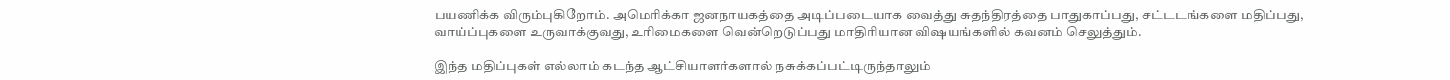பயணிக்க விரும்புகிறோம். அமெரிக்கா ஜனநாயகத்தை அடிப்படையாக வைத்து சுதந்திரத்தை பாதுகாப்பது, சட்டடங்களை மதிப்பது, வாய்ப்புகளை உருவாக்குவது, உரிமைகளை வென்றெடுப்பது மாதிரியான விஷயங்களில் கவனம் செலுத்தும்.

இந்த மதிப்புகள் எல்லாம் கடந்த ஆட்சியாளர்களால் நசுக்கப்பட்டிருந்தாலும்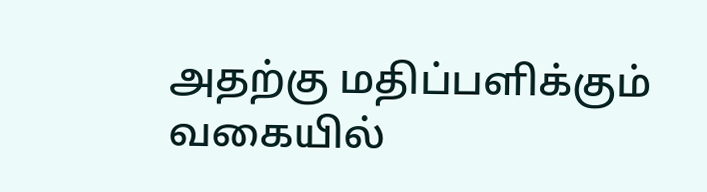அதற்கு மதிப்பளிக்கும் வகையில்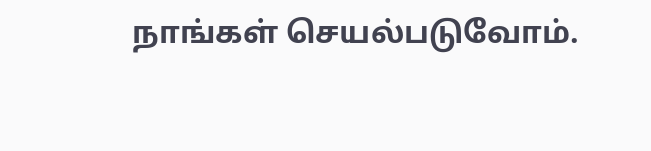நாங்கள் செயல்படுவோம்.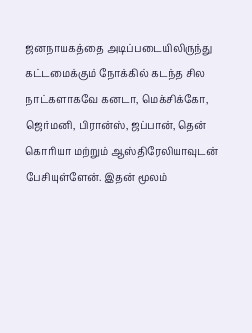ஜனநாயகத்தை அடிப்படையிலிருந்து கட்டமைக்கும் நோக்கில் கடந்த சில நாட்களாகவே கனடா, மெக்சிக்கோ, ஜெர்மனி, பிரான்ஸ், ஜப்பான், தென் கொரியா மற்றும் ஆஸ்திரேலியாவுடன் பேசியுள்ளேன். இதன் மூலம்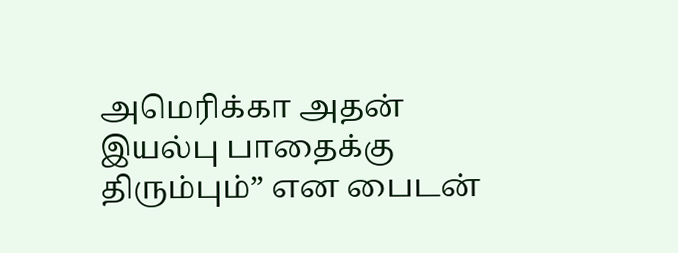அமெரிக்கா அதன் இயல்பு பாதைக்கு திரும்பும்” என பைடன்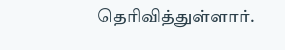தெரிவித்துள்ளார்.